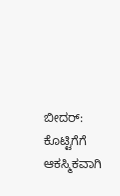ಬೀದರ್: ಕೊಟ್ಟಿಗೆಗೆ ಆಕಸ್ಮಿಕವಾಗಿ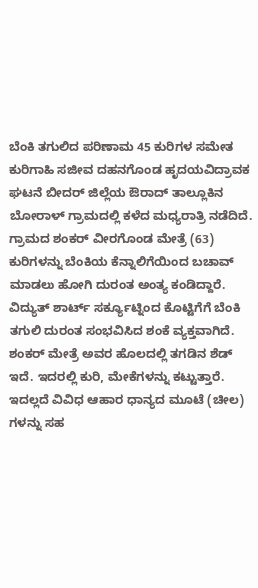ಬೆಂಕಿ ತಗುಲಿದ ಪರಿಣಾಮ 45 ಕುರಿಗಳ ಸಮೇತ ಕುರಿಗಾಹಿ ಸಜೀವ ದಹನಗೊಂಡ ಹೃದಯವಿದ್ರಾವಕ ಘಟನೆ ಬೀದರ್ ಜಿಲ್ಲೆಯ ಔರಾದ್ ತಾಲ್ಲೂಕಿನ ಬೋರಾಳ್ ಗ್ರಾಮದಲ್ಲಿ ಕಳೆದ ಮಧ್ಯರಾತ್ರಿ ನಡೆದಿದೆ.
ಗ್ರಾಮದ ಶಂಕರ್ ವೀರಗೊಂಡ ಮೇತ್ರೆ (63) ಕುರಿಗಳನ್ನು ಬೆಂಕಿಯ ಕೆನ್ನಾಲಿಗೆಯಿಂದ ಬಚಾವ್ ಮಾಡಲು ಹೋಗಿ ದುರಂತ ಅಂತ್ಯ ಕಂಡಿದ್ದಾರೆ. ವಿದ್ಯುತ್ ಶಾರ್ಟ್ ಸರ್ಕ್ಯೂಟ್ನಿಂದ ಕೊಟ್ಟಿಗೆಗೆ ಬೆಂಕಿ ತಗುಲಿ ದುರಂತ ಸಂಭವಿಸಿದ ಶಂಕೆ ವ್ಯಕ್ತವಾಗಿದೆ.
ಶಂಕರ್ ಮೇತ್ರೆ ಅವರ ಹೊಲದಲ್ಲಿ ತಗಡಿನ ಶೆಡ್ ಇದೆ. ಇದರಲ್ಲಿ ಕುರಿ, ಮೇಕೆಗಳನ್ನು ಕಟ್ಟುತ್ತಾರೆ. ಇದಲ್ಲದೆ ವಿವಿಧ ಆಹಾರ ಧಾನ್ಯದ ಮೂಟೆ (ಚೀಲ) ಗಳನ್ನು ಸಹ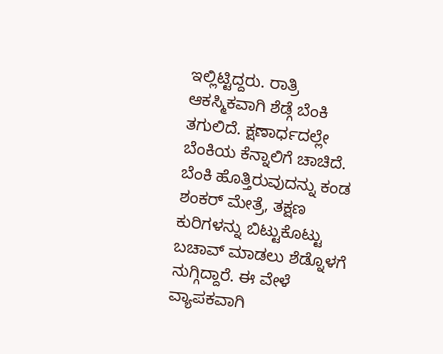ಇಲ್ಲಿಟ್ಟಿದ್ದರು. ರಾತ್ರಿ ಆಕಸ್ಮಿಕವಾಗಿ ಶೆಡ್ಗೆ ಬೆಂಕಿ ತಗುಲಿದೆ. ಕ್ಷಣಾರ್ಧದಲ್ಲೇ ಬೆಂಕಿಯ ಕೆನ್ನಾಲಿಗೆ ಚಾಚಿದೆ. ಬೆಂಕಿ ಹೊತ್ತಿರುವುದನ್ನು ಕಂಡ ಶಂಕರ್ ಮೇತ್ರೆ, ತಕ್ಷಣ ಕುರಿಗಳನ್ನು ಬಿಟ್ಟುಕೊಟ್ಟು ಬಚಾವ್ ಮಾಡಲು ಶೆಡ್ನೊಳಗೆ ನುಗ್ಗಿದ್ದಾರೆ. ಈ ವೇಳೆ ವ್ಯಾಪಕವಾಗಿ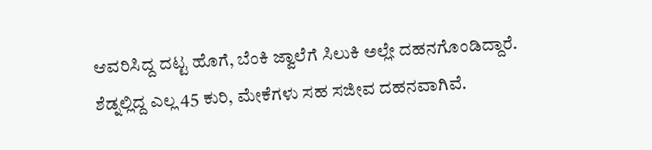ಆವರಿಸಿದ್ದ ದಟ್ಟ ಹೊಗೆ, ಬೆಂಕಿ ಜ್ವಾಲೆಗೆ ಸಿಲುಕಿ ಅಲ್ಲೇ ದಹನಗೊಂಡಿದ್ದಾರೆ. ಶೆಡ್ನಲ್ಲಿದ್ದ ಎಲ್ಲ 45 ಕುರಿ, ಮೇಕೆಗಳು ಸಹ ಸಜೀವ ದಹನವಾಗಿವೆ.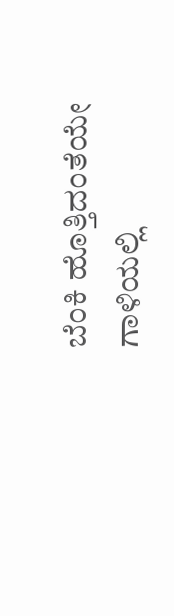ಬೆಂಕಿ ಹೊತ್ತಿದಂತೆಯೇ ಗಾಳಿಯಲ್ಲಿ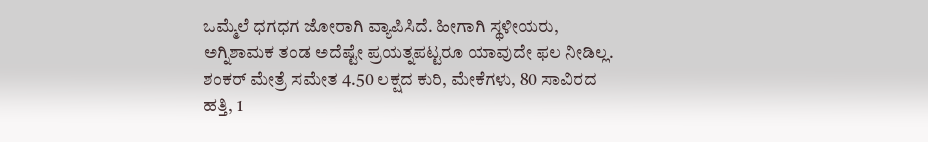ಒಮ್ಮೆಲೆ ಧಗಧಗ ಜೋರಾಗಿ ವ್ಯಾಪಿಸಿದೆ. ಹೀಗಾಗಿ ಸ್ಥಳೀಯರು, ಅಗ್ನಿಶಾಮಕ ತಂಡ ಅದೆಷ್ಟೇ ಪ್ರಯತ್ನಪಟ್ಟರೂ ಯಾವುದೇ ಫಲ ನೀಡಿಲ್ಲ. ಶಂಕರ್ ಮೇತ್ರೆ ಸಮೇತ 4.50 ಲಕ್ಷದ ಕುರಿ, ಮೇಕೆಗಳು, 80 ಸಾವಿರದ ಹತ್ತಿ, 1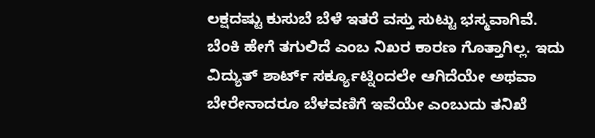ಲಕ್ಷದಷ್ಟು ಕುಸುಬೆ ಬೆಳೆ ಇತರೆ ವಸ್ತು ಸುಟ್ಟು ಭಸ್ಮವಾಗಿವೆ.
ಬೆಂಕಿ ಹೇಗೆ ತಗುಲಿದೆ ಎಂಬ ನಿಖರ ಕಾರಣ ಗೊತ್ತಾಗಿಲ್ಲ. ಇದು ವಿದ್ಯುತ್ ಶಾರ್ಟ್ ಸರ್ಕ್ಯೂಟ್ನಿಂದಲೇ ಆಗಿದೆಯೇ ಅಥವಾ ಬೇರೇನಾದರೂ ಬೆಳವಣಿಗೆ ಇವೆಯೇ ಎಂಬುದು ತನಿಖೆ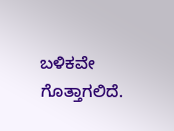ಬಳಿಕವೇ ಗೊತ್ತಾಗಲಿದೆ.